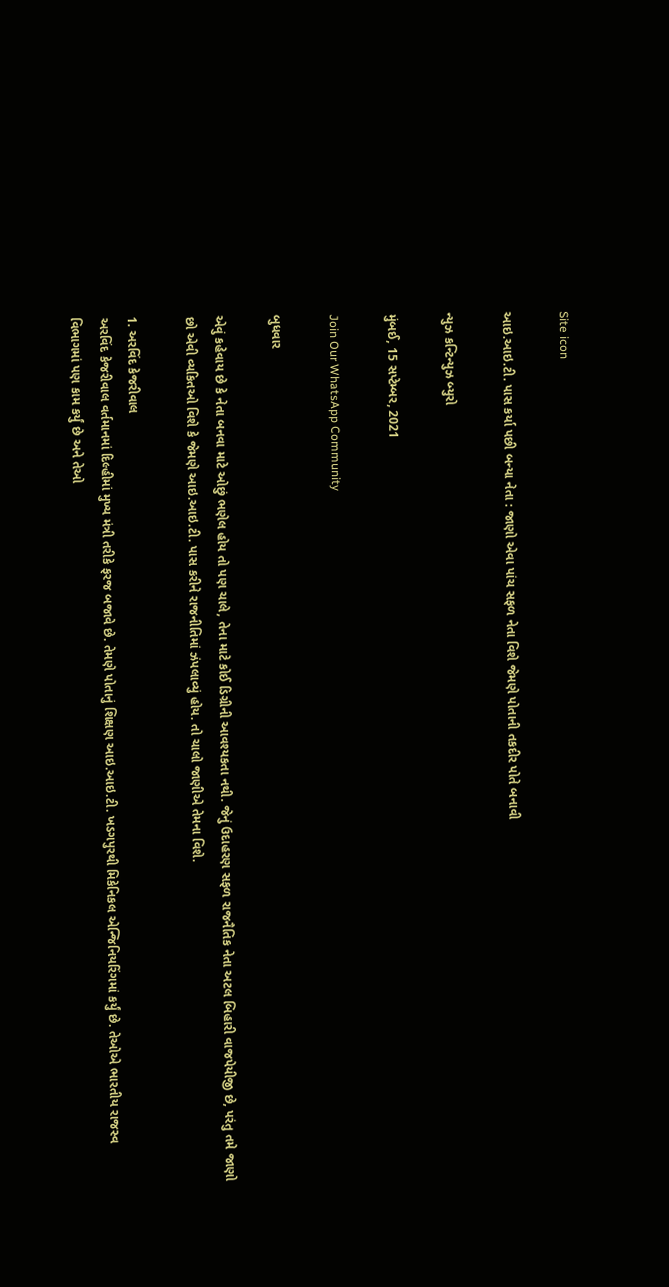Site icon

આઇ.આઇ.ટી. પાસ કર્યા પછી બન્યા નેતા : જાણો એવા પાંચ સફળ નેતા વિશે જેમણે પોતાની તકદીર પોતે બનાવી

ન્યુઝ કન્ટિન્યુઝ બ્યુરો

મુંબઈ, 15 સપ્ટેમ્બર, 2021

Join Our WhatsApp Community

બુધવાર

એવું કહેવાય છે કે નેતા બનવા માટે ઓછું ભણેલ હોય તો પણ ચાલે, તેના માટે કોઈ ડિગ્રીની આવશ્યકતા નથી. જેનું ઉદાહરણ સફળ રાજનૈતિક નેતા અટલ બિહારી વાજપેયીજી છે, પરંતુ તમે જાણો છો એવી વ્યકિતઓ વિશે કે જેમણે આઇ.આઇ.ટી. પાસ કરીને રાજનીતિમાં ઝંપલાવ્યું હોય. તો ચાલો જાણીએ તેમના વિશે.

1. અરવિંદ કેજરીવાલ
અરવિંદ કેજરીવાલ વર્તમાનમાં દિલ્હીમાં મુખ્ય મંત્રી તરીકે ફરજ બજાવે છે. તેમણે પોતાનું શિક્ષણ આઇ.આઇ.ટી. ખડગપુરથી મિકેનિકલ એન્જિનિયરિંગમાં કર્યું છે. તેઓએ ભારતીય રાજસ્વ વિભાગમાં પણ કામ કર્યું છે અને તેઓ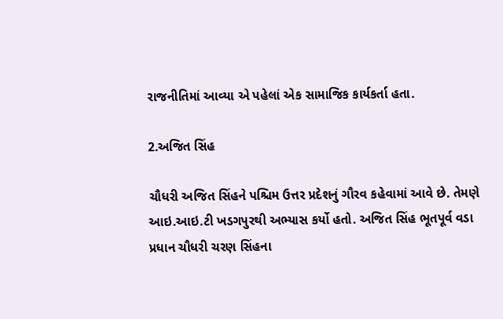રાજનીતિમાં આવ્યા એ પહેલાં એક સામાજિક કાર્યકર્તા હતા.

2.અજિત સિંહ

ચૌધરી અજિત સિંહને પશ્ચિમ ઉત્તર પ્રદેશનું ગૌરવ કહેવામાં આવે છે. તેમણે આઇ.આઇ.ટી ખડગપુરથી અભ્યાસ કર્યો હતો. અજિત સિંહ ભૂતપૂર્વ વડા પ્રધાન ચૌધરી ચરણ સિંહના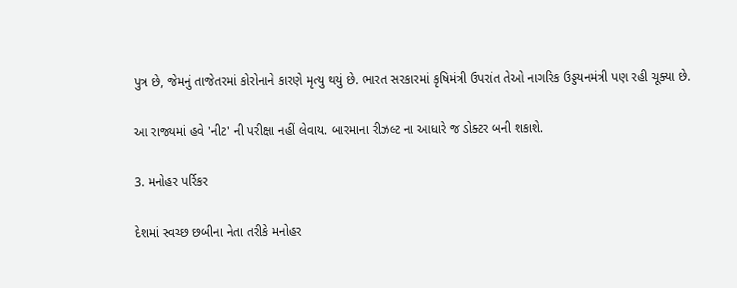પુત્ર છે, જેમનું તાજેતરમાં કોરોનાને કારણે મૃત્યુ થયું છે. ભારત સરકારમાં કૃષિમંત્રી ઉપરાંત તેઓ નાગરિક ઉડ્ડયનમંત્રી પણ રહી ચૂક્યા છે.

આ રાજ્યમાં હવે 'નીટ' ની પરીક્ષા નહીં લેવાય. બારમાના રીઝલ્ટ ના આધારે જ ડોક્ટર બની શકાશે.

3. મનોહર પર્રિકર

દેશમાં સ્વચ્છ છબીના નેતા તરીકે મનોહર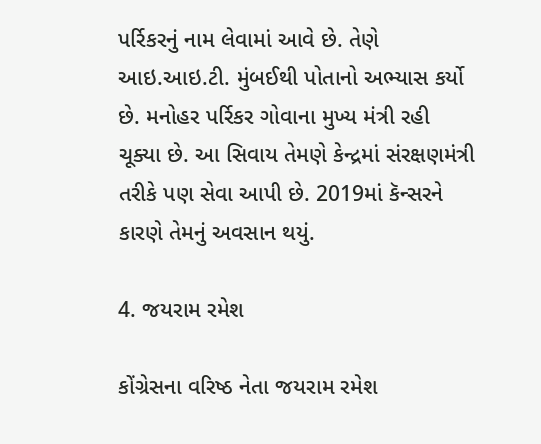પર્રિકરનું નામ લેવામાં આવે છે. તેણે આઇ.આઇ.ટી. મુંબઈથી પોતાનો અભ્યાસ કર્યો છે. મનોહર પર્રિકર ગોવાના મુખ્ય મંત્રી રહી ચૂક્યા છે. આ સિવાય તેમણે કેન્દ્રમાં સંરક્ષણમંત્રી તરીકે પણ સેવા આપી છે. 2019માં કૅન્સરને કારણે તેમનું અવસાન થયું.

4. જયરામ રમેશ

કોંગ્રેસના વરિષ્ઠ નેતા જયરામ રમેશ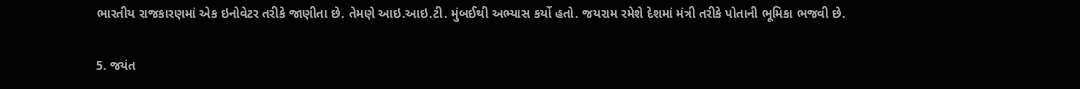ભારતીય રાજકારણમાં એક ઇનોવેટર તરીકે જાણીતા છે. તેમણે આઇ.આઇ.ટી. મુંબઈથી અભ્યાસ કર્યો હતો. જયરામ રમેશે દેશમાં મંત્રી તરીકે પોતાની ભૂમિકા ભજવી છે.

5. જયંત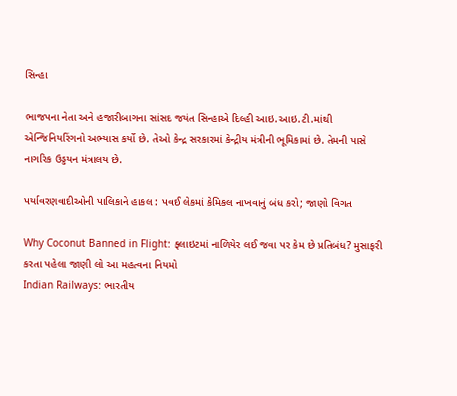સિન્હા

ભાજપના નેતા અને હજારીબાગના સાંસદ જયંત સિન્હાએ દિલ્હી આઇ.આઇ.ટી.માંથી એન્જિનિયરિંગનો અભ્યાસ કર્યો છે. તેઓ કેન્દ્ર સરકારમાં કેન્દ્રીય મંત્રીની ભૂમિકામાં છે. તેમની પાસે નાગરિક ઉડ્ડયન મંત્રાલય છે.

પર્યાવરણવાદીઓની પાલિકાને હાકલ : પવઈ લેકમાં કેમિકલ નાખવાનું બંધ કરો; જાણો વિગત

Why Coconut Banned in Flight: ફ્લાઇટમાં નાળિયેર લઈ જવા પર કેમ છે પ્રતિબંધ? મુસાફરી કરતા પહેલા જાણી લો આ મહત્વના નિયમો
Indian Railways: ભારતીય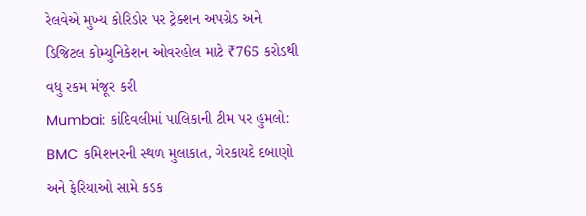રેલવેએ મુખ્ય કોરિડોર પર ટ્રેક્શન અપગ્રેડ અને ડિજિટલ કોમ્યુનિકેશન ઓવરહોલ માટે ₹765 કરોડથી વધુ રકમ મંજૂર કરી
Mumbai: કાંદિવલીમાં પાલિકાની ટીમ પર હુમલો: BMC કમિશનરની સ્થળ મુલાકાત, ગેરકાયદે દબાણો અને ફેરિયાઓ સામે કડક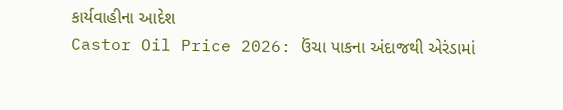કાર્યવાહીના આદેશ
Castor Oil Price 2026: ઉંચા પાકના અંદાજથી એરંડામાં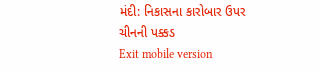મંદી: નિકાસના કારોબાર ઉપર ચીનની પક્કડ
Exit mobile version